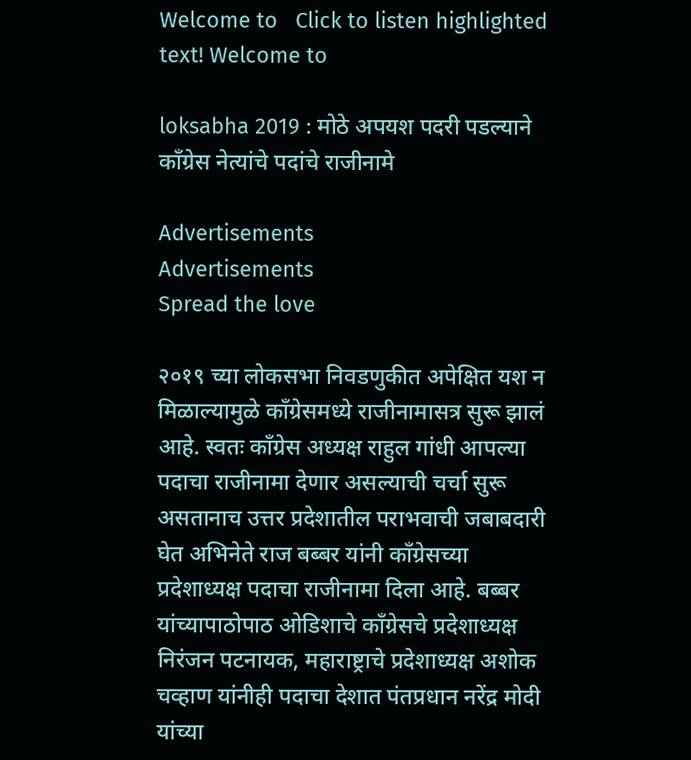Welcome to   Click to listen highlighted text! Welcome to

loksabha 2019 : मोठे अपयश पदरी पडल्याने काँग्रेस नेत्यांचे पदांचे राजीनामे

Advertisements
Advertisements
Spread the love

२०१९ च्या लोकसभा निवडणुकीत अपेक्षित यश न मिळाल्यामुळे काँग्रेसमध्ये राजीनामासत्र सुरू झालं आहे. स्वतः काँग्रेस अध्यक्ष राहुल गांधी आपल्या पदाचा राजीनामा देणार असल्याची चर्चा सुरू असतानाच उत्तर प्रदेशातील पराभवाची जबाबदारी घेत अभिनेते राज बब्बर यांनी काँग्रेसच्या प्रदेशाध्यक्ष पदाचा राजीनामा दिला आहे. बब्बर यांच्यापाठोपाठ ओडिशाचे काँग्रेसचे प्रदेशाध्यक्ष निरंजन पटनायक, महाराष्ट्राचे प्रदेशाध्यक्ष अशोक चव्हाण यांनीही पदाचा देशात पंतप्रधान नरेंद्र मोदी यांच्या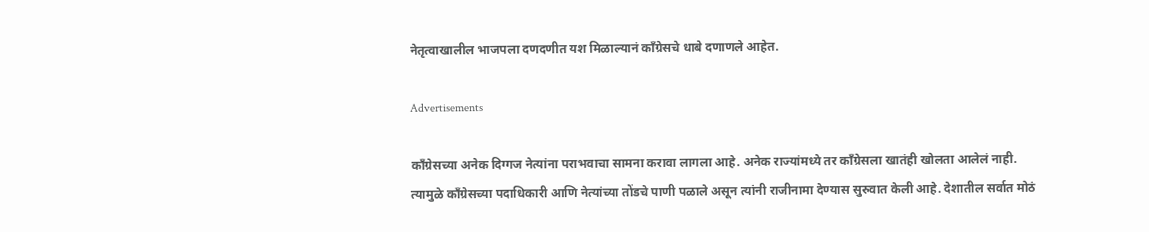नेतृत्वाखालील भाजपला दणदणीत यश मिळाल्यानं काँग्रेसचे धाबे दणाणले आहेत.

Advertisements

काँग्रेसच्या अनेक दिग्गज नेत्यांना पराभवाचा सामना करावा लागला आहे. अनेक राज्यांमध्ये तर काँग्रेसला खातंही खोलता आलेलं नाही. त्यामुळे काँग्रेसच्या पदाधिकारी आणि नेत्यांच्या तोंडचे पाणी पळाले असून त्यांनी राजीनामा देण्यास सुरुवात केली आहे. देशातील सर्वात मोठं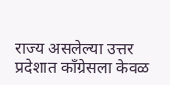राज्य असलेल्या उत्तर प्रदेशात काँग्रेसला केवळ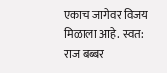एकाच जागेवर विजय मिळाला आहे. स्वत: राज बब्बर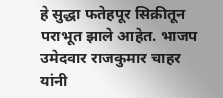हे सुद्धा फतेहपूर सिक्रीतून पराभूत झाले आहेत. भाजप उमेदवार राजकुमार चाहर यांनी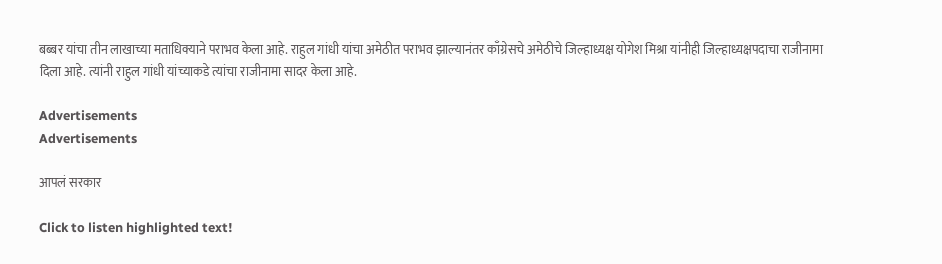बब्बर यांचा तीन लाखाच्या मताधिक्याने पराभव केला आहे. राहुल गांधी यांचा अमेठीत पराभव झाल्यानंतर काँग्रेसचे अमेठीचे जिल्हाध्यक्ष योगेश मिश्रा यांनीही जिल्हाध्यक्षपदाचा राजीनामा दिला आहे. त्यांनी राहुल गांधी यांच्याकडे त्यांचा राजीनामा सादर केला आहे.

Advertisements
Advertisements

आपलं सरकार

Click to listen highlighted text!